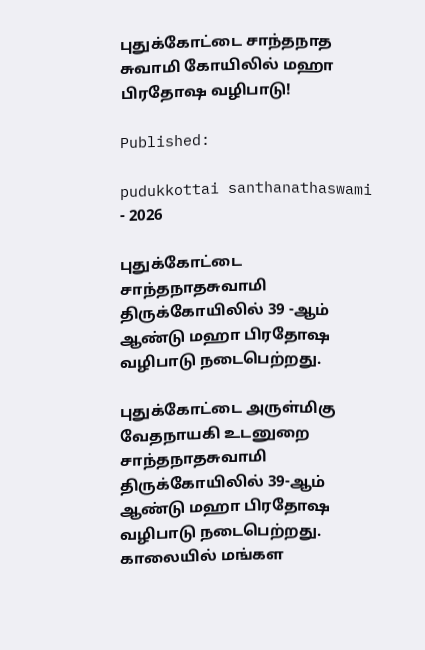புதுக்கோட்டை சாந்தநாத சுவாமி கோயிலில் மஹா பிரதோஷ வழிபாடு!

Published:

pudukkottai santhanathaswami - 2026

புதுக்கோட்டை சாந்தநாதசுவாமி திருக்கோயிலில் 39 -ஆம் ஆண்டு மஹா பிரதோஷ வழிபாடு நடைபெற்றது.

புதுக்கோட்டை அருள்மிகு வேதநாயகி உடனுறை சாந்தநாதசுவாமி திருக்கோயிலில் 39-ஆம் ஆண்டு மஹா பிரதோஷ வழிபாடு நடைபெற்றது. காலையில் மங்கள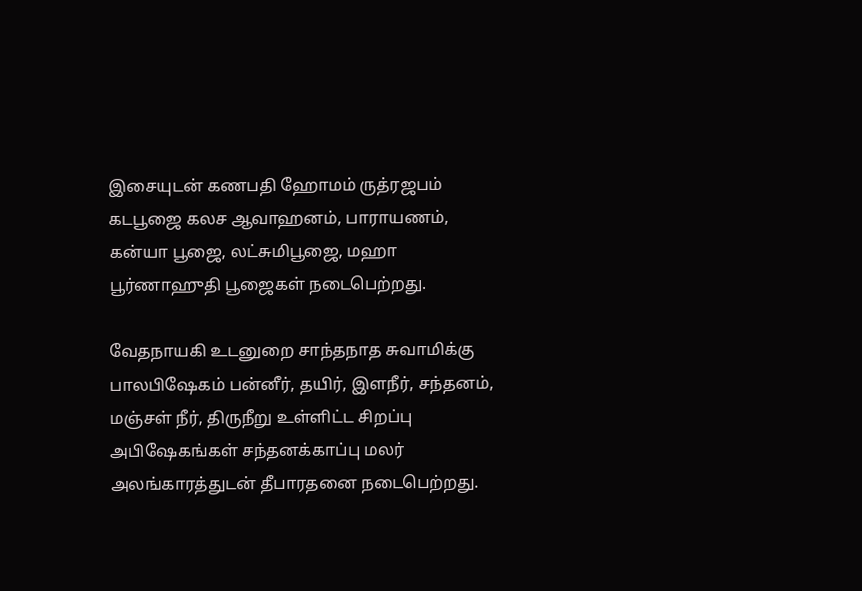இசையுடன் கணபதி ஹோமம் ருத்ரஜபம் கடபூஜை கலச ஆவாஹனம், பாராயணம், கன்யா பூஜை, லட்சுமிபூஜை, மஹா பூர்ணாஹுதி பூஜைகள் நடைபெற்றது.

வேதநாயகி உடனுறை சாந்தநாத சுவாமிக்கு பாலபிஷேகம் பன்னீர், தயிர், இளநீர், சந்தனம், மஞ்சள் நீர், திருநீறு உள்ளிட்ட சிறப்பு அபிஷேகங்கள் சந்தனக்காப்பு மலர் அலங்காரத்துடன் தீபாரதனை நடைபெற்றது.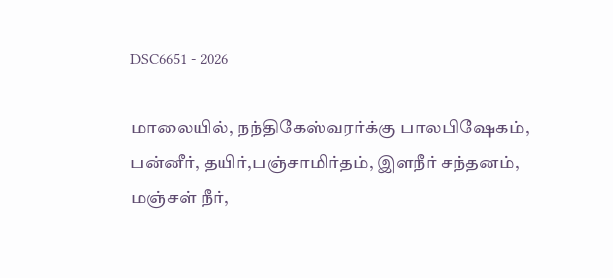DSC6651 - 2026

மாலையில், நந்திகேஸ்வரர்க்கு பாலபிஷேகம், பன்னீர், தயிர்,பஞ்சாமிர்தம், இளநீர் சந்தனம், மஞ்சள் நீர்,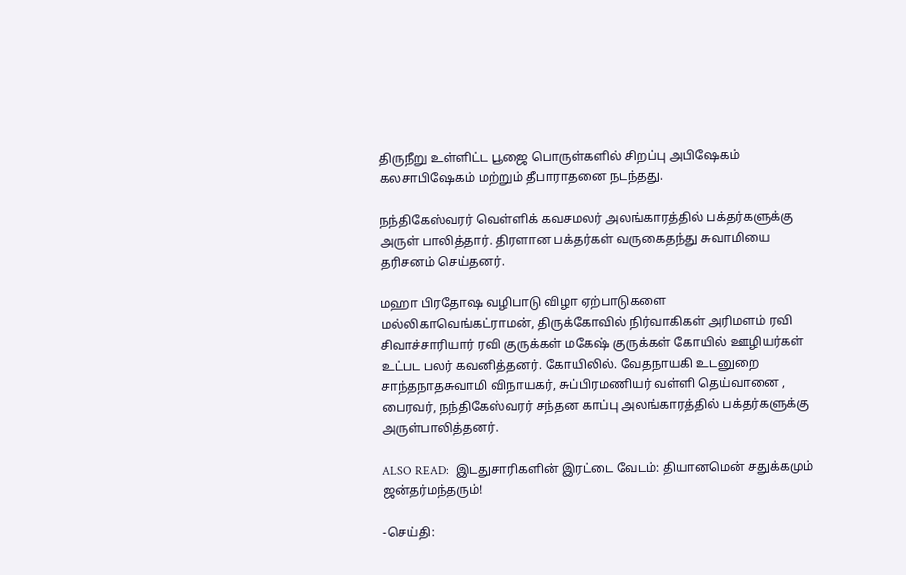திருநீறு உள்ளிட்ட பூஜை பொருள்களில் சிறப்பு அபிஷேகம் கலசாபிஷேகம் மற்றும் தீபாராதனை நடந்தது.

நந்திகேஸ்வரர் வெள்ளிக் கவசமலர் அலங்காரத்தில் பக்தர்களுக்கு அருள் பாலித்தார். திரளான பக்தர்கள் வருகைதந்து சுவாமியை தரிசனம் செய்தனர்.

மஹா பிரதோஷ வழிபாடு விழா ஏற்பாடுகளை மல்லிகாவெங்கட்ராமன், திருக்கோவில் நிர்வாகிகள் அரிமளம் ரவி சிவாச்சாரியார் ரவி குருக்கள் மகேஷ் குருக்கள் கோயில் ஊழியர்கள் உட்பட பலர் கவனித்தனர். கோயிலில். வேதநாயகி உடனுறை சாந்தநாதசுவாமி விநாயகர், சுப்பிரமணியர் வள்ளி தெய்வானை , பைரவர், நந்திகேஸ்வரர் சந்தன காப்பு அலங்காரத்தில் பக்தர்களுக்கு அருள்பாலித்தனர்.

ALSO READ:  இடதுசாரிகளின் இரட்டை வேடம்: தியானமென் சதுக்கமும் ஜன்தர்மந்தரும்!

-செய்தி: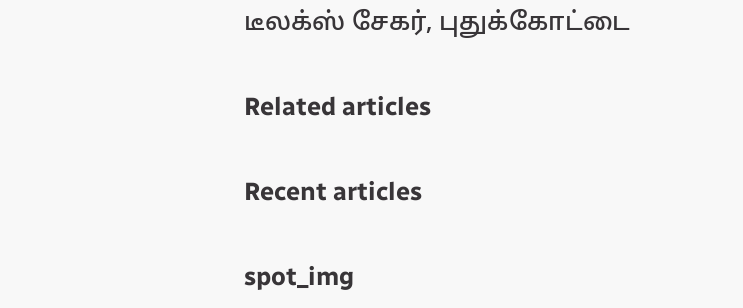டீலக்ஸ் சேகர், புதுக்கோட்டை

Related articles

Recent articles

spot_img